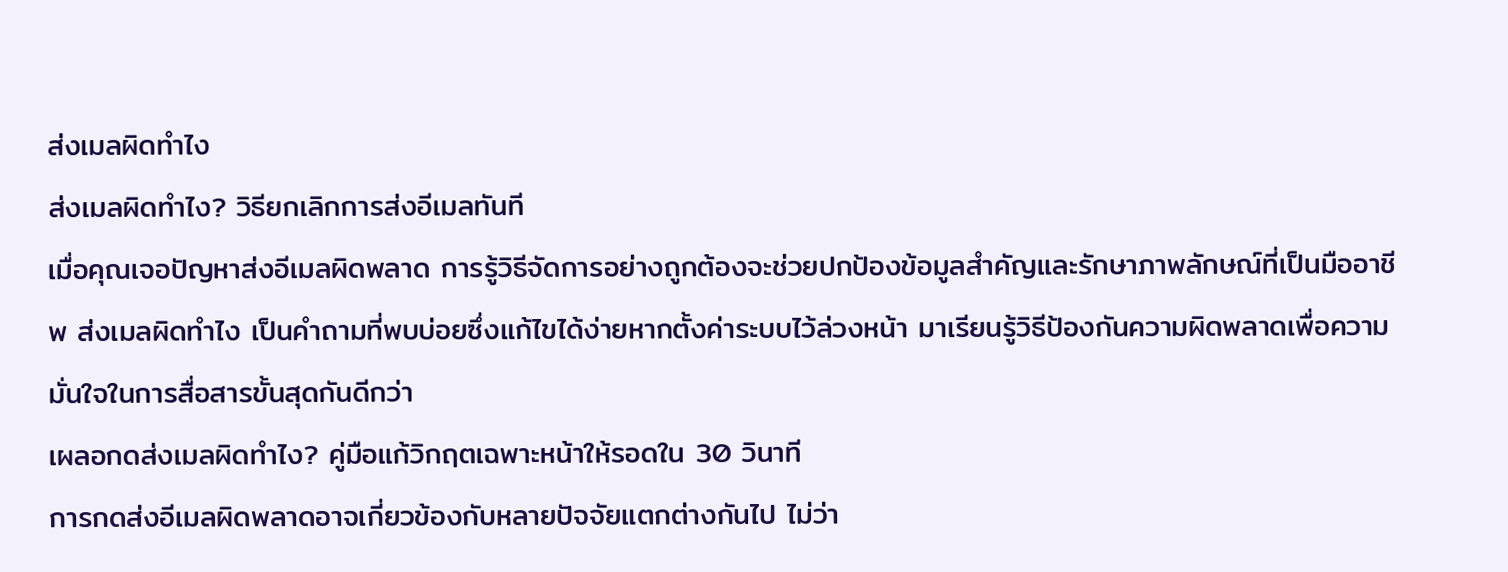ส่งเมลผิดทำไง
ส่งเมลผิดทำไง? วิธียกเลิกการส่งอีเมลทันที
เมื่อคุณเจอปัญหาส่งอีเมลผิดพลาด การรู้วิธีจัดการอย่างถูกต้องจะช่วยปกป้องข้อมูลสำคัญและรักษาภาพลักษณ์ที่เป็นมืออาชีพ ส่งเมลผิดทำไง เป็นคำถามที่พบบ่อยซึ่งแก้ไขได้ง่ายหากตั้งค่าระบบไว้ล่วงหน้า มาเรียนรู้วิธีป้องกันความผิดพลาดเพื่อความมั่นใจในการสื่อสารขั้นสุดกันดีกว่า
เผลอกดส่งเมลผิดทำไง? คู่มือแก้วิกฤตเฉพาะหน้าให้รอดใน 30 วินาที
การกดส่งอีเมลผิดพลาดอาจเกี่ยวข้องกับหลายปัจจัยแตกต่างกันไป ไม่ว่า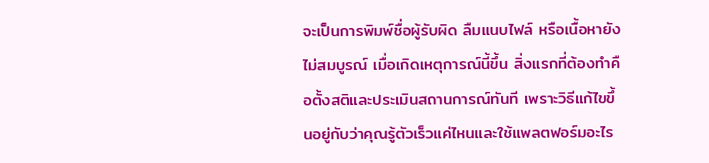จะเป็นการพิมพ์ชื่อผู้รับผิด ลืมแนบไฟล์ หรือเนื้อหายังไม่สมบูรณ์ เมื่อเกิดเหตุการณ์นี้ขึ้น สิ่งแรกที่ต้องทำคือตั้งสติและประเมินสถานการณ์ทันที เพราะวิธีแก้ไขขึ้นอยู่กับว่าคุณรู้ตัวเร็วแค่ไหนและใช้แพลตฟอร์มอะไร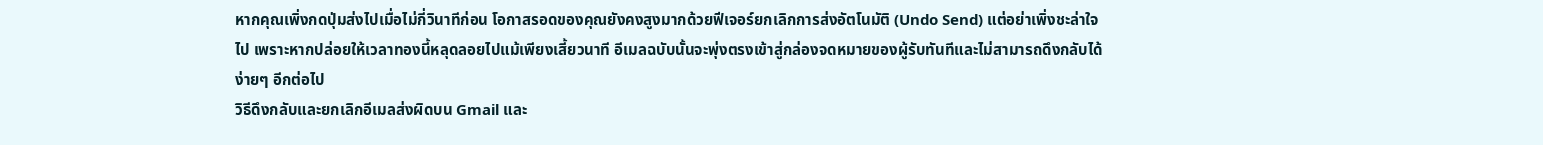หากคุณเพิ่งกดปุ่มส่งไปเมื่อไม่กี่วินาทีก่อน โอกาสรอดของคุณยังคงสูงมากด้วยฟีเจอร์ยกเลิกการส่งอัตโนมัติ (Undo Send) แต่อย่าเพิ่งชะล่าใจไป เพราะหากปล่อยให้เวลาทองนี้หลุดลอยไปแม้เพียงเสี้ยวนาที อีเมลฉบับนั้นจะพุ่งตรงเข้าสู่กล่องจดหมายของผู้รับทันทีและไม่สามารถดึงกลับได้ง่ายๆ อีกต่อไป
วิธีดึงกลับและยกเลิกอีเมลส่งผิดบน Gmail และ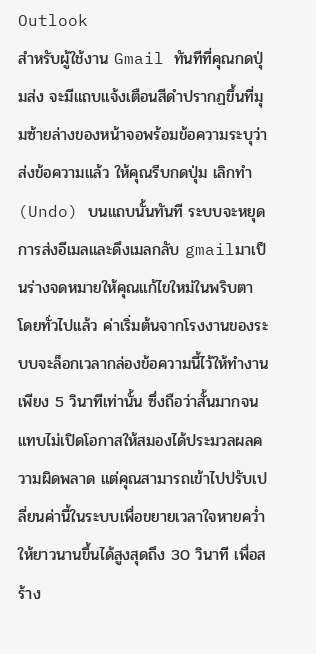Outlook
สำหรับผู้ใช้งาน Gmail ทันทีที่คุณกดปุ่มส่ง จะมีแถบแจ้งเตือนสีดำปรากฏขึ้นที่มุมซ้ายล่างของหน้าจอพร้อมข้อความระบุว่าส่งข้อความแล้ว ให้คุณรีบกดปุ่ม เลิกทำ (Undo) บนแถบนั้นทันที ระบบจะหยุดการส่งอีเมลและดึงเมลกลับ gmailมาเป็นร่างจดหมายให้คุณแก้ไขใหม่ในพริบตา
โดยทั่วไปแล้ว ค่าเริ่มต้นจากโรงงานของระบบจะล็อกเวลากล่องข้อความนี้ไว้ให้ทำงานเพียง 5 วินาทีเท่านั้น ซึ่งถือว่าสั้นมากจนแทบไม่เปิดโอกาสให้สมองได้ประมวลผลความผิดพลาด แต่คุณสามารถเข้าไปปรับเปลี่ยนค่านี้ในระบบเพื่อขยายเวลาใจหายคว่ำให้ยาวนานขึ้นได้สูงสุดถึง 30 วินาที เพื่อสร้าง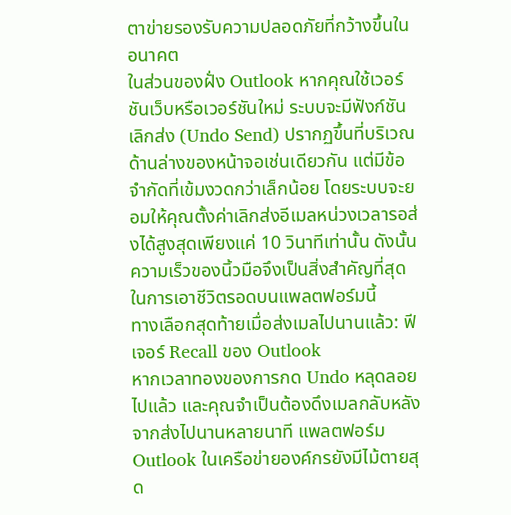ตาข่ายรองรับความปลอดภัยที่กว้างขึ้นในอนาคต
ในส่วนของฝั่ง Outlook หากคุณใช้เวอร์ชันเว็บหรือเวอร์ชันใหม่ ระบบจะมีฟังก์ชันเลิกส่ง (Undo Send) ปรากฏขึ้นที่บริเวณด้านล่างของหน้าจอเช่นเดียวกัน แต่มีข้อจำกัดที่เข้มงวดกว่าเล็กน้อย โดยระบบจะยอมให้คุณตั้งค่าเลิกส่งอีเมลหน่วงเวลารอส่งได้สูงสุดเพียงแค่ 10 วินาทีเท่านั้น ดังนั้นความเร็วของนิ้วมือจึงเป็นสิ่งสำคัญที่สุดในการเอาชีวิตรอดบนแพลตฟอร์มนี้
ทางเลือกสุดท้ายเมื่อส่งเมลไปนานแล้ว: ฟีเจอร์ Recall ของ Outlook
หากเวลาทองของการกด Undo หลุดลอยไปแล้ว และคุณจำเป็นต้องดึงเมลกลับหลังจากส่งไปนานหลายนาที แพลตฟอร์ม Outlook ในเครือข่ายองค์กรยังมีไม้ตายสุด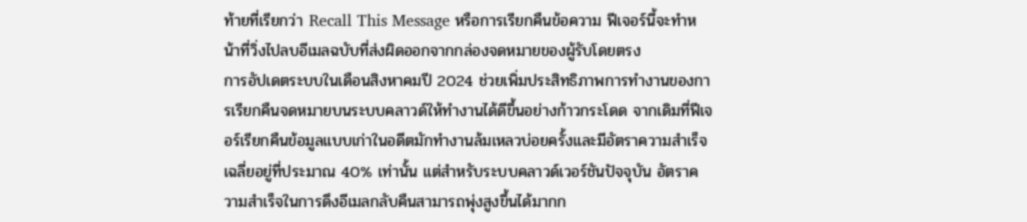ท้ายที่เรียกว่า Recall This Message หรือการเรียกคืนข้อความ ฟีเจอร์นี้จะทำหน้าที่วิ่งไปลบอีเมลฉบับที่ส่งผิดออกจากกล่องจดหมายของผู้รับโดยตรง
การอัปเดตระบบในเดือนสิงหาคมปี 2024 ช่วยเพิ่มประสิทธิภาพการทำงานของการเรียกคืนจดหมายบนระบบคลาวด์ให้ทำงานได้ดีขึ้นอย่างก้าวกระโดด จากเดิมที่ฟีเจอร์เรียกคืนข้อมูลแบบเก่าในอดีตมักทำงานล้มเหลวบ่อยครั้งและมีอัตราความสำเร็จเฉลี่ยอยู่ที่ประมาณ 40% เท่านั้น แต่สำหรับระบบคลาวด์เวอร์ชันปัจจุบัน อัตราความสำเร็จในการดึงอีเมลกลับคืนสามารถพุ่งสูงขึ้นได้มากก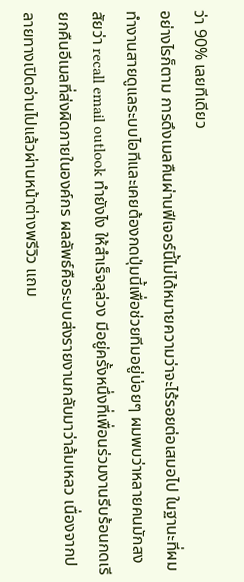ว่า 90% เลยทีเดียว
อย่างไรก็ตาม การดึงเมลคืนผ่านฟีเจอร์นี้ไม่ได้หมายความว่าจะไร้รอยต่อเสมอไป ในฐานะที่ผมทำงานสายดูแลระบบไอทีและเคยต้องกดปุ่มนี้เพื่อช่วยทีมอยู่บ่อยๆ ผมพบว่าหลายคนมักสงสัยว่า recall email outlook ทำยังไง ให้สำเร็จลุล่วง มีอยู่ครั้งหนึ่งที่เพื่อนร่วมงานรีบร้อนกดเรียกคืนอีเมลที่ส่งผิดภายในองค์กร ผลลัพธ์คือระบบส่งรายงานกลับมาว่าล้มเหลว เนื่องจากปลายทางเปิดอ่านไปแล้วผ่านหน้าต่างพรีวิว แถม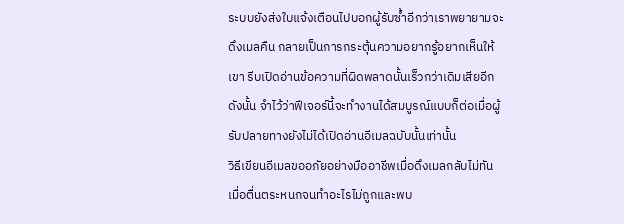ระบบยังส่งใบแจ้งเตือนไปบอกผู้รับซ้ำอีกว่าเราพยายามจะดึงเมลคืน กลายเป็นการกระตุ้นความอยากรู้อยากเห็นให้เขา รีบเปิดอ่านข้อความที่ผิดพลาดนั้นเร็วกว่าเดิมเสียอีก ดังนั้น จำไว้ว่าฟีเจอร์นี้จะทำงานได้สมบูรณ์แบบก็ต่อเมื่อผู้รับปลายทางยังไม่ได้เปิดอ่านอีเมลฉบับนั้นเท่านั้น
วิธีเขียนอีเมลขออภัยอย่างมืออาชีพเมื่อดึงเมลกลับไม่ทัน
เมื่อตื่นตระหนกจนทำอะไรไม่ถูกและพบ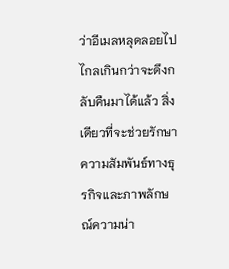ว่าอีเมลหลุดลอยไปไกลเกินกว่าจะดึงกลับคืนมาได้แล้ว สิ่งเดียวที่จะช่วยรักษาความสัมพันธ์ทางธุรกิจและภาพลักษณ์ความน่า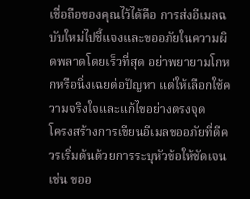เชื่อถือของคุณไว้ได้คือ การส่งอีเมลฉบับใหม่ไปชี้แจงและขออภัยในความผิดพลาดโดยเร็วที่สุด อย่าพยายามโกหกหรือนิ่งเฉยต่อปัญหา แต่ให้เลือกใช้ความจริงใจและแก้ไขอย่างตรงจุด
โครงสร้างการเขียนอีเมลขออภัยที่ดีควรเริ่มต้นด้วยการระบุหัวข้อให้ชัดเจน เช่น ขออ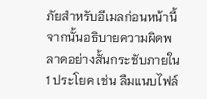ภัยสำหรับอีเมลก่อนหน้านี้ จากนั้นอธิบายความผิดพลาดอย่างสั้นกระชับภายใน 1 ประโยค เช่น ลืมแนบไฟล์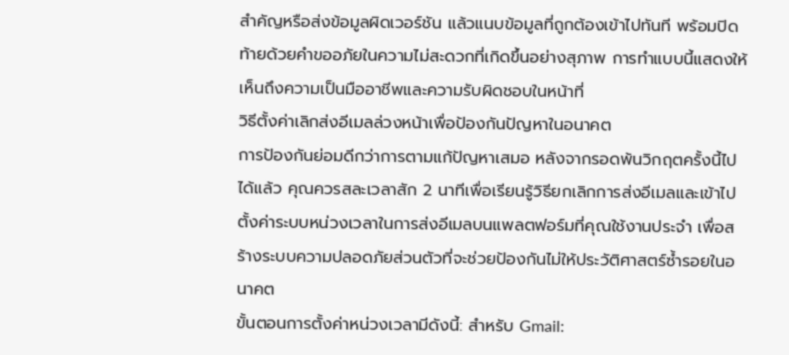สำคัญหรือส่งข้อมูลผิดเวอร์ชัน แล้วแนบข้อมูลที่ถูกต้องเข้าไปทันที พร้อมปิดท้ายด้วยคำขออภัยในความไม่สะดวกที่เกิดขึ้นอย่างสุภาพ การทำแบบนี้แสดงให้เห็นถึงความเป็นมืออาชีพและความรับผิดชอบในหน้าที่
วิธีตั้งค่าเลิกส่งอีเมลล่วงหน้าเพื่อป้องกันปัญหาในอนาคต
การป้องกันย่อมดีกว่าการตามแก้ปัญหาเสมอ หลังจากรอดพ้นวิกฤตครั้งนี้ไปได้แล้ว คุณควรสละเวลาสัก 2 นาทีเพื่อเรียนรู้วิธียกเลิกการส่งอีเมลและเข้าไปตั้งค่าระบบหน่วงเวลาในการส่งอีเมลบนแพลตฟอร์มที่คุณใช้งานประจำ เพื่อสร้างระบบความปลอดภัยส่วนตัวที่จะช่วยป้องกันไม่ให้ประวัติศาสตร์ซ้ำรอยในอนาคต
ขั้นตอนการตั้งค่าหน่วงเวลามีดังนี้: สำหรับ Gmail: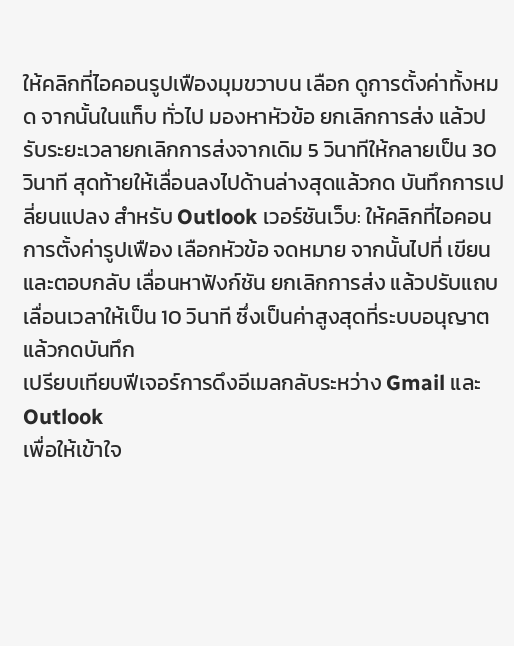ให้คลิกที่ไอคอนรูปเฟืองมุมขวาบน เลือก ดูการตั้งค่าทั้งหมด จากนั้นในแท็บ ทั่วไป มองหาหัวข้อ ยกเลิกการส่ง แล้วปรับระยะเวลายกเลิกการส่งจากเดิม 5 วินาทีให้กลายเป็น 30 วินาที สุดท้ายให้เลื่อนลงไปด้านล่างสุดแล้วกด บันทึกการเปลี่ยนแปลง สำหรับ Outlook เวอร์ชันเว็บ: ให้คลิกที่ไอคอนการตั้งค่ารูปเฟือง เลือกหัวข้อ จดหมาย จากนั้นไปที่ เขียนและตอบกลับ เลื่อนหาฟังก์ชัน ยกเลิกการส่ง แล้วปรับแถบเลื่อนเวลาให้เป็น 10 วินาที ซึ่งเป็นค่าสูงสุดที่ระบบอนุญาต แล้วกดบันทึก
เปรียบเทียบฟีเจอร์การดึงอีเมลกลับระหว่าง Gmail และ Outlook
เพื่อให้เข้าใจ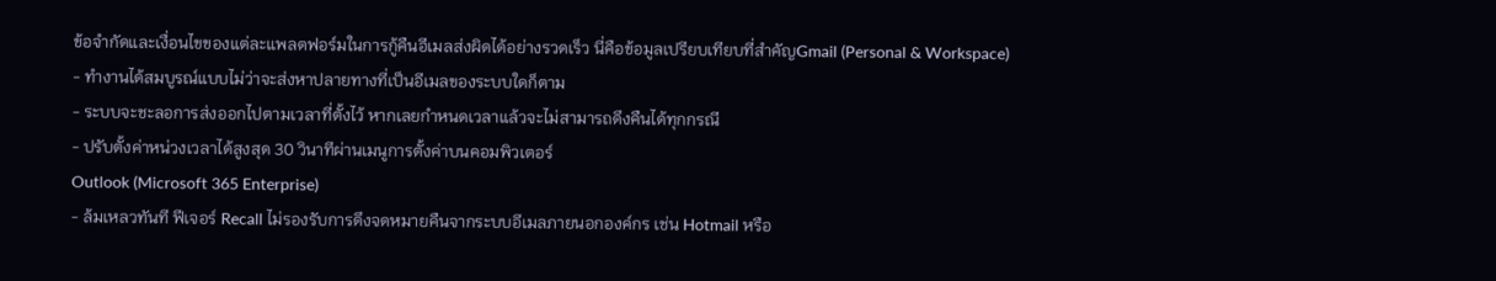ข้อจำกัดและเงื่อนไขของแต่ละแพลตฟอร์มในการกู้คืนอีเมลส่งผิดได้อย่างรวดเร็ว นี่คือข้อมูลเปรียบเทียบที่สำคัญGmail (Personal & Workspace)
- ทำงานได้สมบูรณ์แบบไม่ว่าจะส่งหาปลายทางที่เป็นอีเมลของระบบใดก็ตาม
- ระบบจะชะลอการส่งออกไปตามเวลาที่ตั้งไว้ หากเลยกำหนดเวลาแล้วจะไม่สามารถดึงคืนได้ทุกกรณี
- ปรับตั้งค่าหน่วงเวลาได้สูงสุด 30 วินาทีผ่านเมนูการตั้งค่าบนคอมพิวเตอร์
Outlook (Microsoft 365 Enterprise)
- ล้มเหลวทันที ฟีเจอร์ Recall ไม่รองรับการดึงจดหมายคืนจากระบบอีเมลภายนอกองค์กร เช่น Hotmail หรือ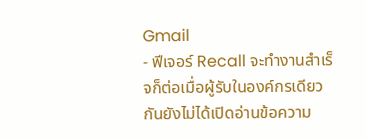Gmail
- ฟีเจอร์ Recall จะทำงานสำเร็จก็ต่อเมื่อผู้รับในองค์กรเดียวกันยังไม่ได้เปิดอ่านข้อความ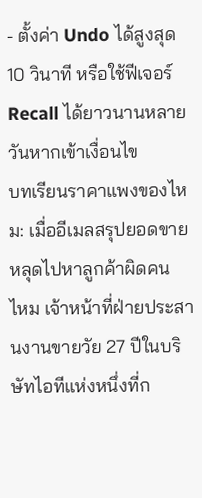- ตั้งค่า Undo ได้สูงสุด 10 วินาที หรือใช้ฟีเจอร์ Recall ได้ยาวนานหลายวันหากเข้าเงื่อนไข
บทเรียนราคาแพงของไหม: เมื่ออีเมลสรุปยอดขายหลุดไปหาลูกค้าผิดคน
ไหม เจ้าหน้าที่ฝ่ายประสานงานขายวัย 27 ปีในบริษัทไอทีแห่งหนึ่งที่ก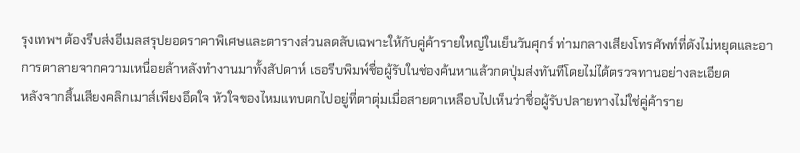รุงเทพฯ ต้องรีบส่งอีเมลสรุปยอดราคาพิเศษและตารางส่วนลดลับเฉพาะให้กับคู่ค้ารายใหญ่ในเย็นวันศุกร์ ท่ามกลางเสียงโทรศัพท์ที่ดังไม่หยุดและอาการตาลายจากความเหนื่อยล้าหลังทำงานมาทั้งสัปดาห์ เธอรีบพิมพ์ชื่อผู้รับในช่องค้นหาแล้วกดปุ่มส่งทันทีโดยไม่ได้ตรวจทานอย่างละเอียด
หลังจากสิ้นเสียงคลิกเมาส์เพียงอึดใจ หัวใจของไหมแทบตกไปอยู่ที่ตาตุ่มเมื่อสายตาเหลือบไปเห็นว่าชื่อผู้รับปลายทางไม่ใช่คู่ค้าราย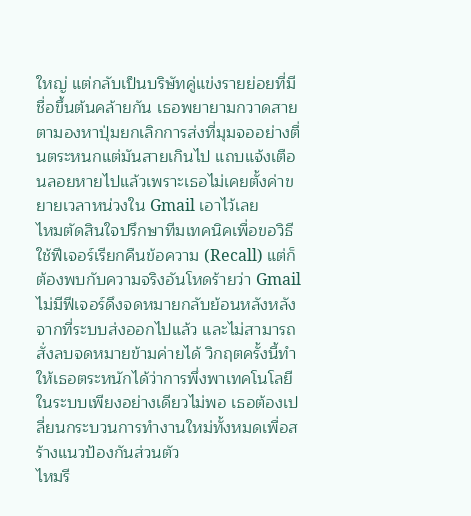ใหญ่ แต่กลับเป็นบริษัทคู่แข่งรายย่อยที่มีชื่อขึ้นต้นคล้ายกัน เธอพยายามกวาดสายตามองหาปุ่มยกเลิกการส่งที่มุมจออย่างตื่นตระหนกแต่มันสายเกินไป แถบแจ้งเตือนลอยหายไปแล้วเพราะเธอไม่เคยตั้งค่าขยายเวลาหน่วงใน Gmail เอาไว้เลย
ไหมตัดสินใจปรึกษาทีมเทคนิคเพื่อขอวิธีใช้ฟีเจอร์เรียกคืนข้อความ (Recall) แต่ก็ต้องพบกับความจริงอันโหดร้ายว่า Gmail ไม่มีฟีเจอร์ดึงจดหมายกลับย้อนหลังหลังจากที่ระบบส่งออกไปแล้ว และไม่สามารถสั่งลบจดหมายข้ามค่ายได้ วิกฤตครั้งนี้ทำให้เธอตระหนักได้ว่าการพึ่งพาเทคโนโลยีในระบบเพียงอย่างเดียวไม่พอ เธอต้องเปลี่ยนกระบวนการทำงานใหม่ทั้งหมดเพื่อสร้างแนวป้องกันส่วนตัว
ไหมรี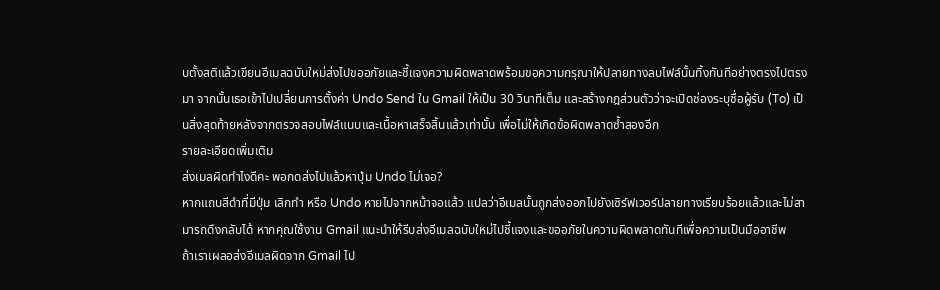บตั้งสติแล้วเขียนอีเมลฉบับใหม่ส่งไปขออภัยและชี้แจงความผิดพลาดพร้อมขอความกรุณาให้ปลายทางลบไฟล์นั้นทิ้งทันทีอย่างตรงไปตรงมา จากนั้นเธอเข้าไปเปลี่ยนการตั้งค่า Undo Send ใน Gmail ให้เป็น 30 วินาทีเต็ม และสร้างกฎส่วนตัวว่าจะเปิดช่องระบุชื่อผู้รับ (To) เป็นสิ่งสุดท้ายหลังจากตรวจสอบไฟล์แนบและเนื้อหาเสร็จสิ้นแล้วเท่านั้น เพื่อไม่ให้เกิดข้อผิดพลาดซ้ำสองอีก
รายละเอียดเพิ่มเติม
ส่งเมลผิดทำไงดีคะ พอกดส่งไปแล้วหาปุ่ม Undo ไม่เจอ?
หากแถบสีดำที่มีปุ่ม เลิกทำ หรือ Undo หายไปจากหน้าจอแล้ว แปลว่าอีเมลนั้นถูกส่งออกไปยังเซิร์ฟเวอร์ปลายทางเรียบร้อยแล้วและไม่สามารถดึงกลับได้ หากคุณใช้งาน Gmail แนะนำให้รีบส่งอีเมลฉบับใหม่ไปชี้แจงและขออภัยในความผิดพลาดทันทีเพื่อความเป็นมืออาชีพ
ถ้าเราเผลอส่งอีเมลผิดจาก Gmail ไป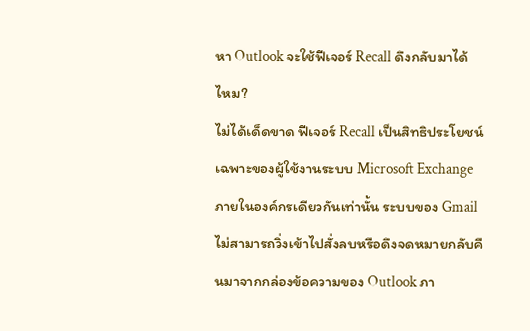หา Outlook จะใช้ฟีเจอร์ Recall ดึงกลับมาได้ไหม?
ไม่ได้เด็ดขาด ฟีเจอร์ Recall เป็นสิทธิประโยชน์เฉพาะของผู้ใช้งานระบบ Microsoft Exchange ภายในองค์กรเดียวกันเท่านั้น ระบบของ Gmail ไม่สามารถวิ่งเข้าไปสั่งลบหรือดึงจดหมายกลับคืนมาจากกล่องข้อความของ Outlook ภา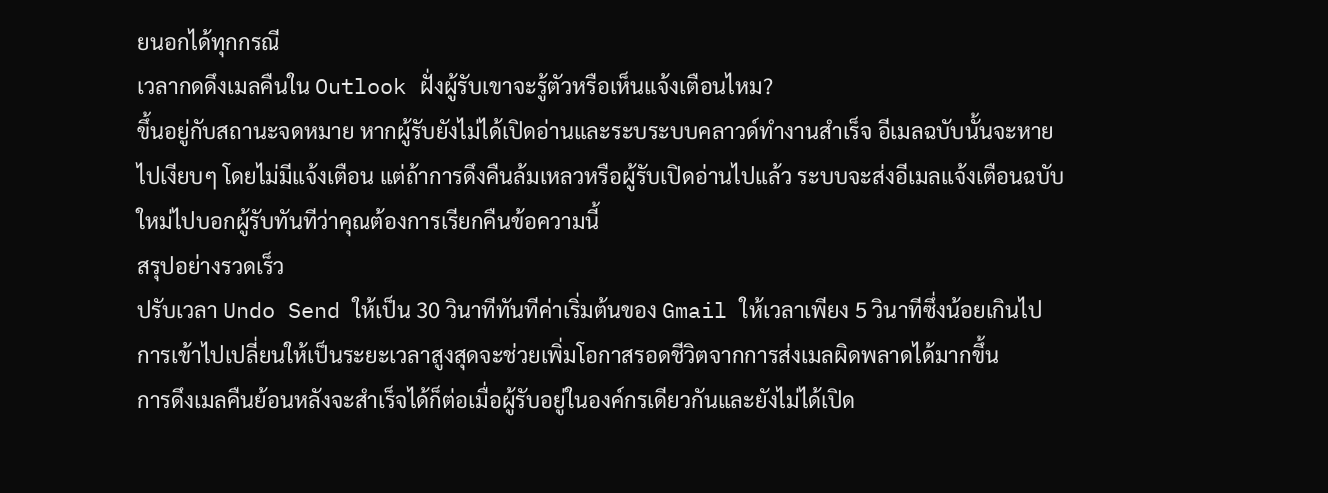ยนอกได้ทุกกรณี
เวลากดดึงเมลคืนใน Outlook ฝั่งผู้รับเขาจะรู้ตัวหรือเห็นแจ้งเตือนไหม?
ขึ้นอยู่กับสถานะจดหมาย หากผู้รับยังไม่ได้เปิดอ่านและระบระบบคลาวด์ทำงานสำเร็จ อีเมลฉบับนั้นจะหายไปเงียบๆ โดยไม่มีแจ้งเตือน แต่ถ้าการดึงคืนล้มเหลวหรือผู้รับเปิดอ่านไปแล้ว ระบบจะส่งอีเมลแจ้งเตือนฉบับใหม่ไปบอกผู้รับทันทีว่าคุณต้องการเรียกคืนข้อความนี้
สรุปอย่างรวดเร็ว
ปรับเวลา Undo Send ให้เป็น 30 วินาทีทันทีค่าเริ่มต้นของ Gmail ให้เวลาเพียง 5 วินาทีซึ่งน้อยเกินไป การเข้าไปเปลี่ยนให้เป็นระยะเวลาสูงสุดจะช่วยเพิ่มโอกาสรอดชีวิตจากการส่งเมลผิดพลาดได้มากขึ้น
การดึงเมลคืนย้อนหลังจะสำเร็จได้ก็ต่อเมื่อผู้รับอยู่ในองค์กรเดียวกันและยังไม่ได้เปิด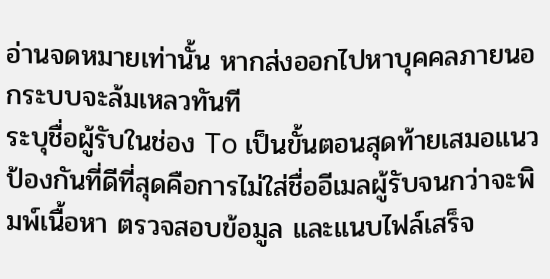อ่านจดหมายเท่านั้น หากส่งออกไปหาบุคคลภายนอกระบบจะล้มเหลวทันที
ระบุชื่อผู้รับในช่อง To เป็นขั้นตอนสุดท้ายเสมอแนวป้องกันที่ดีที่สุดคือการไม่ใส่ชื่ออีเมลผู้รับจนกว่าจะพิมพ์เนื้อหา ตรวจสอบข้อมูล และแนบไฟล์เสร็จ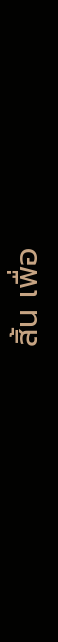สิ้น เพื่อ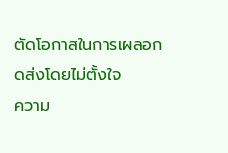ตัดโอกาสในการเผลอกดส่งโดยไม่ตั้งใจ
ความ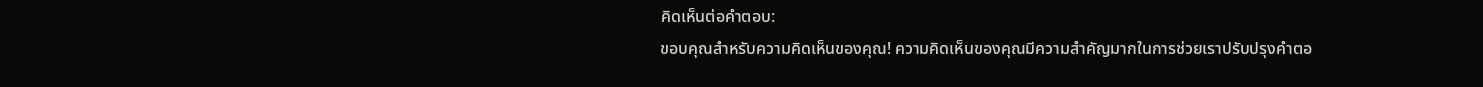คิดเห็นต่อคำตอบ:
ขอบคุณสำหรับความคิดเห็นของคุณ! ความคิดเห็นของคุณมีความสำคัญมากในการช่วยเราปรับปรุงคำตอ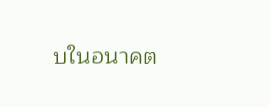บในอนาคต